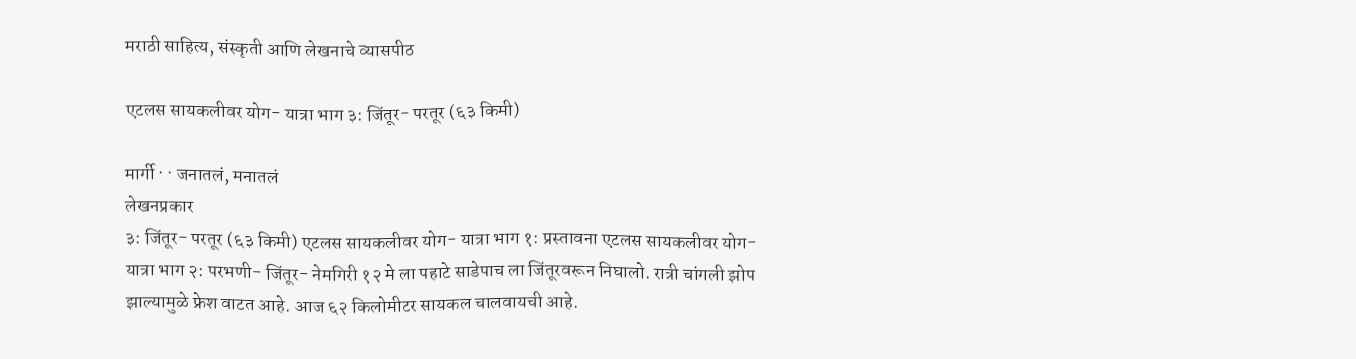मराठी साहित्य, संस्कृती आणि लेखनाचे व्यासपीठ

एटलस सायकलीवर योग- यात्रा भाग ३: जिंतूर- परतूर (६३ किमी)

मार्गी · · जनातलं, मनातलं
लेखनप्रकार
३: जिंतूर- परतूर (६३ किमी) एटलस सायकलीवर योग- यात्रा भाग १: प्रस्तावना एटलस सायकलीवर योग- यात्रा भाग २: परभणी- जिंतूर- नेमगिरी १२ मे ला पहाटे साडेपाच ला जिंतूरवरून निघालो. रात्री चांगली झोप झाल्यामुळे फ्रेश वाटत आहे. आज ६२ किलोमीटर सायकल चालवायची आहे.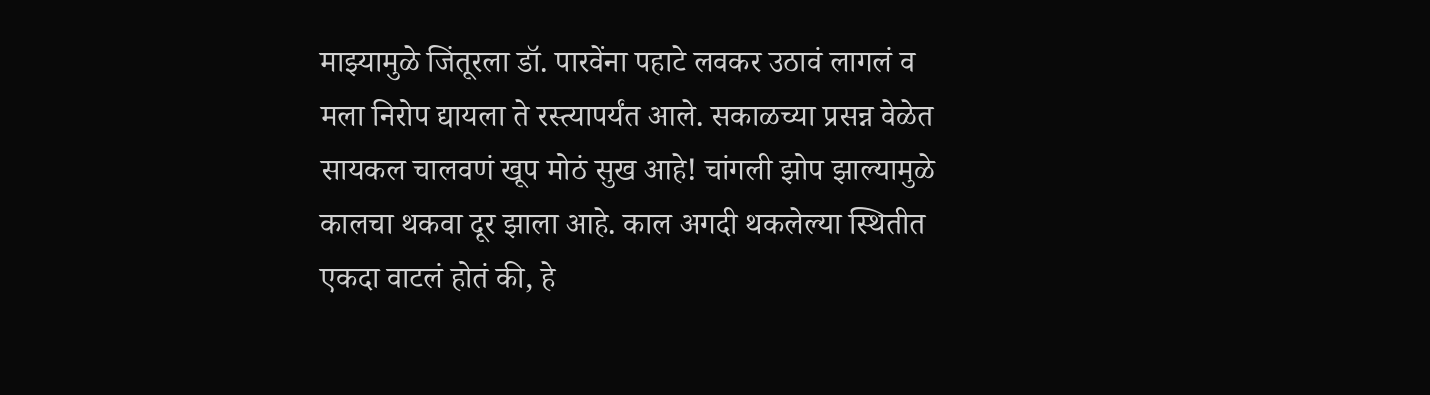माझ्यामुळे जिंतूरला डॉ. पारवेंना पहाटे लवकर उठावं लागलं व मला निरोप द्यायला ते रस्त्यापर्यंत आले. सकाळच्या प्रसन्न वेळेत सायकल चालवणं खूप मोठं सुख आहे! चांगली झोप झाल्यामुळे कालचा थकवा दूर झाला आहे. काल अगदी थकलेल्या स्थितीत एकदा वाटलं होतं की, हे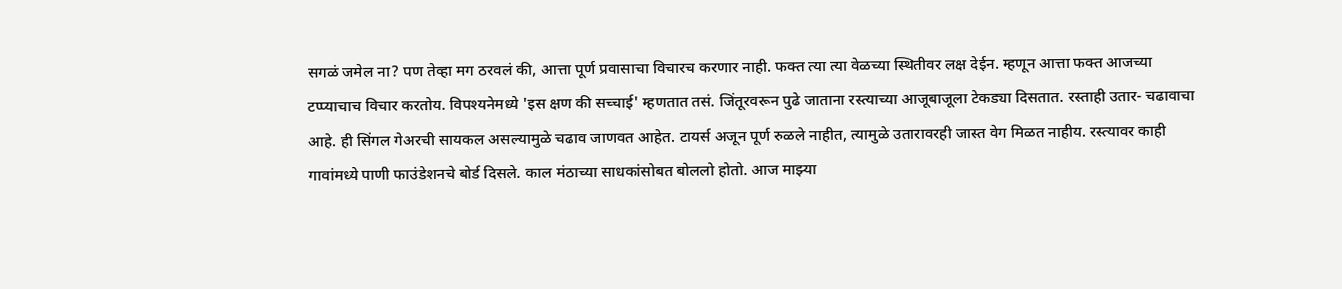सगळं जमेल ना? पण तेव्हा मग ठरवलं की, आत्ता पूर्ण प्रवासाचा विचारच करणार नाही. फक्त त्या त्या वेळच्या स्थितीवर लक्ष देईन. म्हणून आत्ता फक्त आजच्या टप्प्याचाच विचार करतोय. विपश्यनेमध्ये 'इस क्षण की‌ सच्चाई' म्हणतात तसं. जिंतूरवरून पुढे जाताना रस्त्याच्या आजूबाजूला टेकड्या दिसतात. रस्ताही उतार- चढावाचा आहे. ही सिंगल गेअरची सायकल असल्यामुळे चढाव जाणवत आहेत. टायर्स अजून पूर्ण रुळले नाहीत, त्यामुळे उतारावरही जास्त वेग मिळत नाहीय. रस्त्यावर काही गावांमध्ये पाणी फाउंडेशनचे बोर्ड दिसले. काल मंठाच्या साधकांसोबत बोललो होतो. आज माझ्या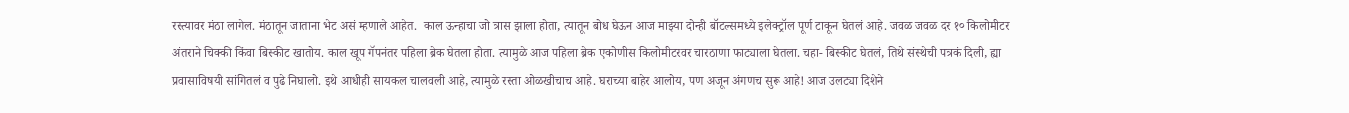रस्त्यावर मंठा लागेल. मंठातून जाताना भेट असं म्हणाले आहेत.  काल ऊन्हाचा जो त्रास झाला होता, त्यातून बोध घेऊन आज माझ्या दोन्ही बॉटल्समध्ये इलेक्ट्रॉल पूर्ण टाकून घेतलं आहे. जवळ जवळ दर १० किलोमीटर अंतराने चिक्की किंवा बिस्कीट खातोय. काल खूप गॅपनंतर पहिला ब्रेक घेतला होता. त्यामुळे आज पहिला ब्रेक एकोणीस किलोमीटरवर चारठाणा फाट्याला घेतला. चहा- बिस्कीट घेतलं, तिथे संस्थेची पत्रकं दिली, ह्या प्रवासाविषयी सांगितलं व पुढे निघालो. इथे आधीही सायकल चालवली आहे, त्यामुळे रस्ता ओळखीचाच आहे. घराच्या बाहेर आलोय, पण अजून अंगणच सुरू आहे! आज उलट्या दिशेने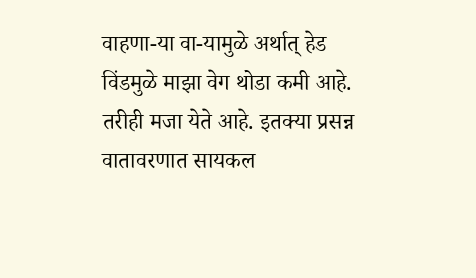वाहणा-या वा-यामुळे अर्थात् हेड विंडमुळे माझा वेग थोडा कमी आहे. तरीही मजा येते आहे. इतक्या प्रसन्न वातावरणात सायकल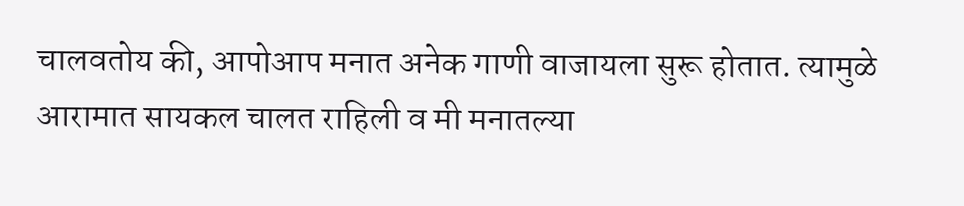चालवतोय की, आपोआप मनात अनेक गाणी वाजायला सुरू होतात. त्यामुळे आरामात सायकल चालत राहिली व मी मनातल्या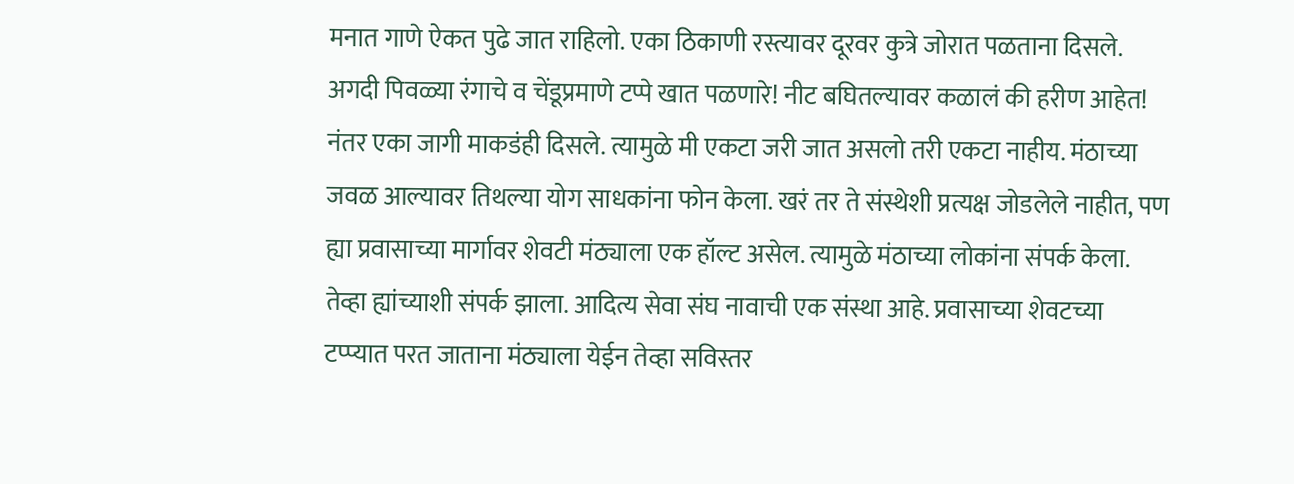मनात गाणे ऐकत पुढे जात राहिलो. एका ठिकाणी रस्त्यावर दूरवर कुत्रे जोरात पळताना दिसले. अगदी पिवळ्या रंगाचे व चेंडूप्रमाणे टप्पे खात पळणारे! नीट बघितल्यावर कळालं की हरीण आहेत! नंतर एका जागी माकडंही दिसले. त्यामुळे मी एकटा जरी जात असलो तरी एकटा नाहीय. मंठाच्या जवळ आल्यावर तिथल्या योग साधकांना फोन केला. खरं तर ते संस्थेशी प्रत्यक्ष जोडलेले नाहीत, पण ह्या प्रवासाच्या मार्गावर शेवटी मंठ्याला एक हॉल्ट असेल. त्यामुळे मंठाच्या लोकांना संपर्क केला. तेव्हा ह्यांच्याशी संपर्क झाला. आदित्य सेवा संघ नावाची एक संस्था आहे. प्रवासाच्या शेवटच्या टप्प्यात परत जाताना मंठ्याला येईन तेव्हा सविस्तर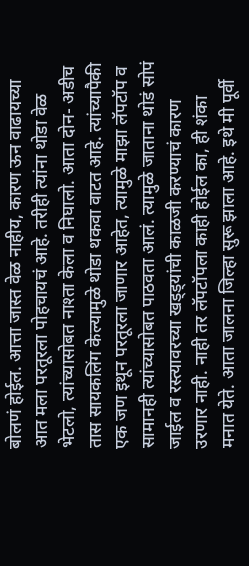बोलणं होईल. आत्ता जास्त वेळ नाहीय, कारण ऊन वाढायच्या आत मला परतूरला पोहचायचं आहे. तरीही त्यांना थोडा वेळ भेटलो, त्यांच्यासोबत नाश्ता केला व निघालो. आता दोन- अडीच तास सायकलिंग केल्यामुळे थोडा थकवा वाटत आहे. त्यांच्यापैकी एक जण इथून परतूरला जाणार आहेत, त्यामुळे माझा लॅपटॉप व सामानही त्यांच्यासोबत पाठवता आलं. त्यामुळे जाताना थोडं सोपं जाईल व रस्त्यावरच्या खड्ड्यांची काळजी करण्याचं कारण उरणार नाही. नाही तर लॅपटॉपला काही होईल का, ही शंका मनात येते. आता जालना जिल्हा सुरू झाला आहे. इथे मी पूर्वी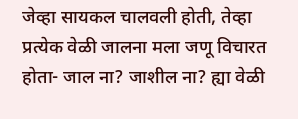जेव्हा सायकल चालवली होती, तेव्हा प्रत्येक वेळी जालना मला जणू विचारत होता- जाल ना? जाशील ना? ह्या वेळी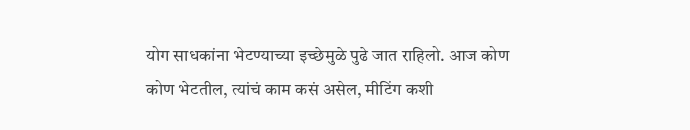योग साधकांना भेटण्याच्या इच्छेमुळे पुढे जात राहिलो. आज कोण कोण भेटतील, त्यांचं काम कसं असेल, मीटिंग कशी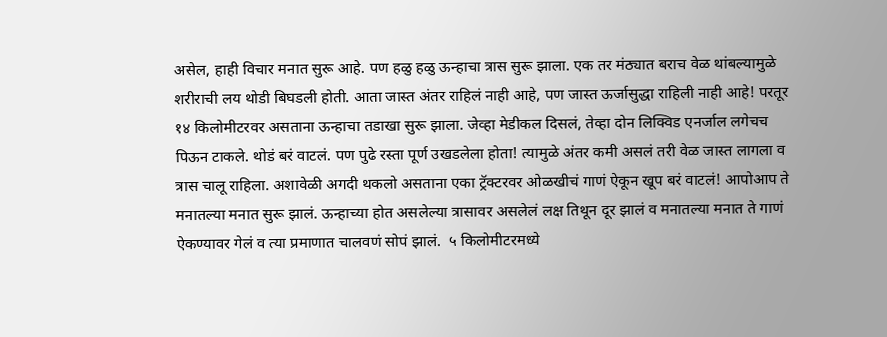असेल, हाही विचार मनात सुरू आहे. पण हळु हळु ऊन्हाचा त्रास सुरू झाला. एक तर मंठ्यात बराच वेळ थांबल्यामुळे शरीराची लय थोडी बिघडली होती. आता जास्त अंतर राहिलं नाही आहे, पण जास्त ऊर्जासुद्धा राहिली नाही आहे! परतूर १४ किलोमीटरवर असताना ऊन्हाचा तडाखा सुरू झाला. जेव्हा मेडीकल दिसलं, तेव्हा दोन लिक्विड एनर्जाल लगेचच पिऊन टाकले. थोडं बरं वाटलं. पण पुढे रस्ता पूर्ण उखडलेला होता! त्यामुळे अंतर कमी असलं तरी वेळ जास्त लागला व त्रास चालू राहिला. अशावेळी अगदी थकलो असताना एका ट्रॅक्टरवर ओळखीचं गाणं ऐकून खूप बरं वाटलं! आपोआप ते मनातल्या मनात सुरू झालं. ऊन्हाच्या होत असलेल्या त्रासावर असलेलं लक्ष तिथून दूर झालं व मनातल्या मनात ते गाणं ऐकण्यावर गेलं व त्या प्रमाणात चालवणं सोपं झालं.  ५ किलोमीटरमध्ये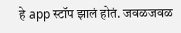हे app स्टॉप झालं होतं. जवळजवळ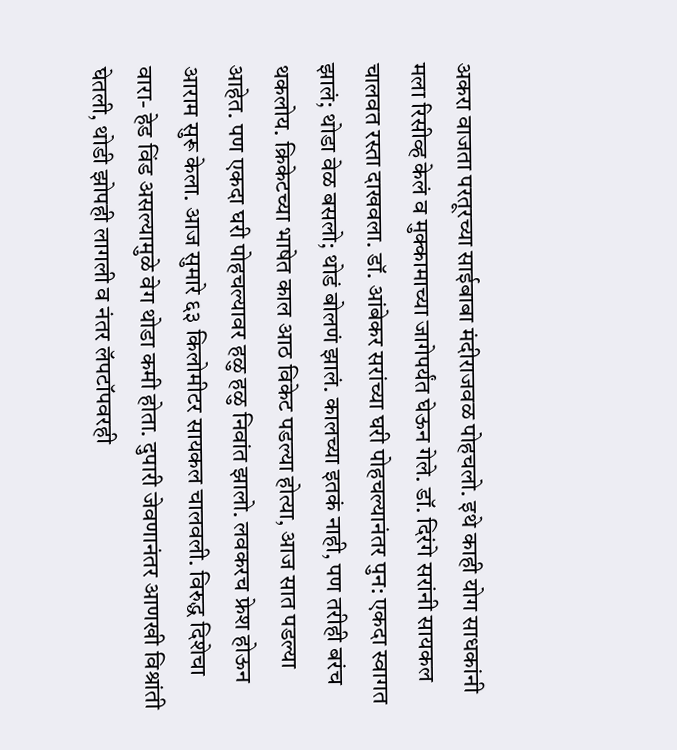अकरा वाजता परतूरच्या साईबाबा मंदीराजवळ पोहचलो. इथे काही योग साधकांनी मला रिसीव्ह केलं व मुक्कामाच्या जागेपर्यंत घेऊन गेले. डॉ. दिरंगे सरांनी सायकल चालवत रस्ता दाखवला. डॉ. आंबेकर सरांच्या घरी पोहचल्यानंतर पुन: एकदा स्वागत झालं; थोडा वेळ बसलो; थोडं बोलणं झालं. कालच्या इतकं नाही, पण तरीही बरंच थकलोय. क्रिकेटच्या भाषेत काल आठ विकेट पडल्या होत्या, आज सात पडल्या आहेत. पण एकदा घरी पोहचल्यावर हळु हळु निवांत झालो. लवकरच फ्रेश होऊन आराम सुरू केला. आज सुमारे ६३ किलोमीटर सायकल चालवली. विरुद्ध दिशेचा वारा- हेड विंड असल्यामुळे वेग थोडा कमी होता. दुपारी जेवणानंतर आणखी विश्रांती घेतली, थोडी झोपही लागली व नंतर लॅपटॉपवरही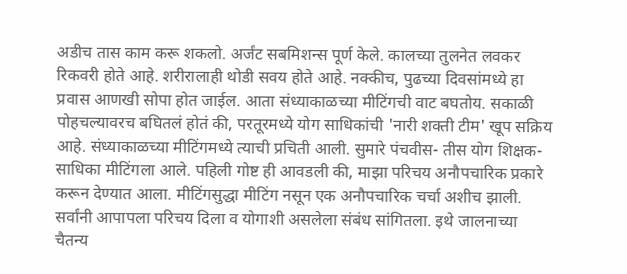अडीच तास काम करू शकलो. अर्जंट सबमिशन्स पूर्ण केले. कालच्या तुलनेत लवकर रिकवरी होते आहे. शरीरालाही थोडी सवय होते आहे. नक्कीच, पुढच्या दिवसांमध्ये हा प्रवास आणखी सोपा होत जाईल. आता संध्याकाळच्या मीटिंगची वाट बघतोय. सकाळी पोहचल्यावरच बघितलं होतं की, परतूरमध्ये योग साधिकांची 'नारी शक्ती टीम' खूप सक्रिय आहे. संध्याकाळच्या मीटिंगमध्ये त्याची प्रचिती आली. सुमारे पंचवीस- तीस योग शिक्षक- साधिका मीटिंगला आले. पहिली गोष्ट ही आवडली की, माझा परिचय अनौपचारिक प्रकारे करून देण्यात आला. मीटिंगसुद्धा मीटिंग नसून एक अनौपचारिक चर्चा अशीच झाली. सर्वांनी आपापला परिचय दिला व योगाशी असलेला संबंध सांगितला. इथे जालनाच्या चैतन्य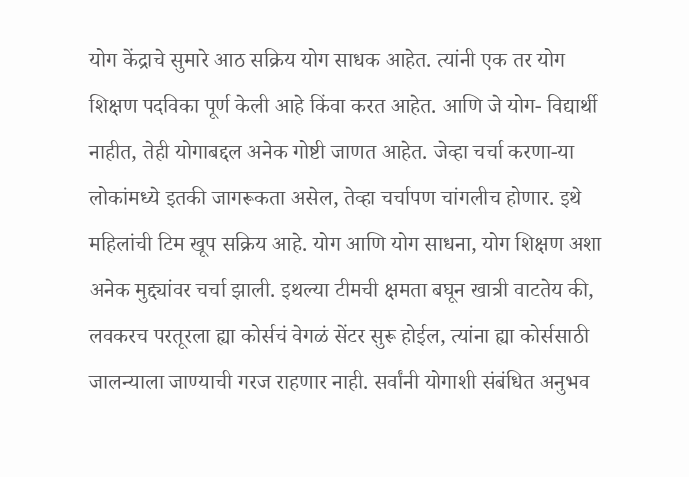योग केंद्राचे सुमारे आठ सक्रिय योग साधक आहेत. त्यांनी एक तर योग शिक्षण पदविका पूर्ण केली आहे किंवा करत आहेत. आणि जे योग- विद्यार्थी नाहीत, तेही योगाबद्दल अनेक गोष्टी जाणत आहेत. जेव्हा चर्चा करणा-या लोकांमध्ये इतकी जागरूकता असेल, तेव्हा चर्चापण चांगलीच होणार. इथे महिलांची टिम खूप सक्रिय आहे. योग आणि योग साधना, योग शिक्षण अशा अनेक मुद्द्यांवर चर्चा झाली. इथल्या टीमची क्षमता बघून खात्री वाटतेय की, लवकरच परतूरला ह्या कोर्सचं वेगळं सेंटर सुरू होईल, त्यांना ह्या कोर्ससाठी जालन्याला जाण्याची गरज राहणार नाही. सर्वांनी योगाशी संबंधित अनुभव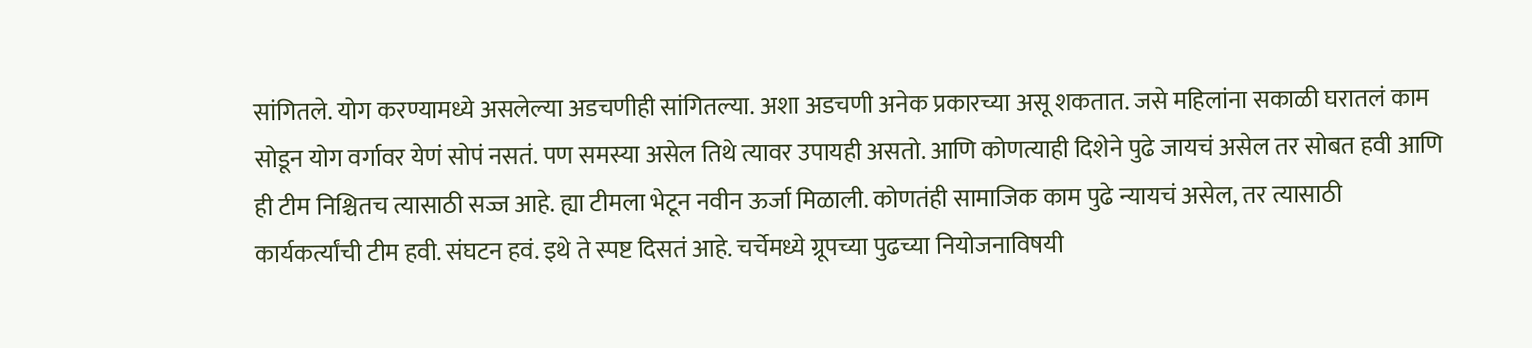सांगितले. योग करण्यामध्ये असलेल्या अडचणीही सांगितल्या. अशा अडचणी अनेक प्रकारच्या असू शकतात. जसे महिलांना सकाळी घरातलं काम सोडून योग वर्गावर येणं सोपं नसतं. पण समस्या असेल तिथे त्यावर उपायही असतो. आणि कोणत्याही दिशेने पुढे जायचं‌ असेल तर सोबत हवी आणि ही टीम निश्चितच त्यासाठी सज्ज आहे. ह्या टीमला भेटून नवीन ऊर्जा मिळाली. कोणतंही सामाजिक काम पुढे न्यायचं असेल, तर त्यासाठी कार्यकर्त्यांची टीम हवी. संघटन हवं. इथे ते स्पष्ट दिसतं आहे. चर्चेमध्ये ग्रूपच्या पुढच्या नियोजनाविषयी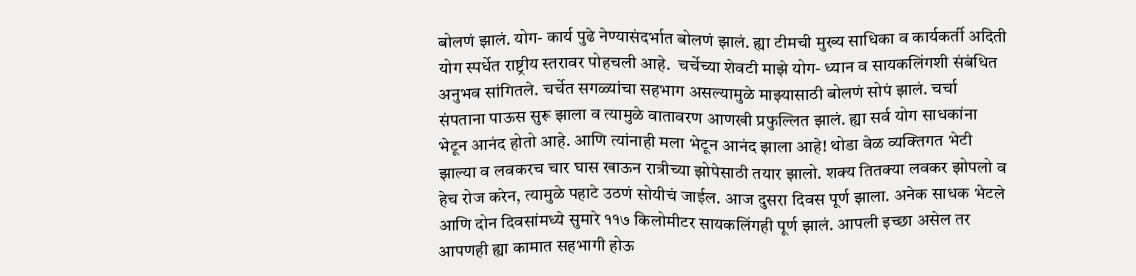बोलणं झालं. योग- कार्य पुढे नेण्यासंदर्भात बोलणं झालं. ह्या टीमची मुख्य साधिका व कार्यकर्ती अदिती योग स्पर्धेत राष्ट्रीय स्तरावर पोहचली आहे.  चर्चेच्या शेवटी माझे योग- ध्यान व सायकलिंगशी संबंधित अनुभव सांगितले. चर्चेत सगळ्यांचा सहभाग असल्यामुळे माझ्यासाठी बोलणं सोपं झालं. चर्चा संपताना पाऊस सुरू झाला व त्यामुळे वातावरण आणखी प्रफुल्लित झालं. ह्या सर्व योग साधकांना भेटून आनंद होतो आहे. आणि त्यांनाही मला भेटून आनंद झाला आहे! थोडा वेळ व्यक्तिगत भेटी झाल्या व लवकरच चार घास खाऊन रात्रीच्या झोपेसाठी तयार झालो. शक्य तितक्या लवकर झोपलो व हेच रोज करेन, त्यामुळे पहाटे उठणं सोयीचं जाईल. आज दुसरा दिवस पूर्ण झाला. अनेक साधक भेटले आणि दोन दिवसांमध्ये सुमारे ११७ किलोमीटर सायकलिंगही पूर्ण झालं. आपली इच्छा असेल तर आपणही ह्या कामात सहभागी होऊ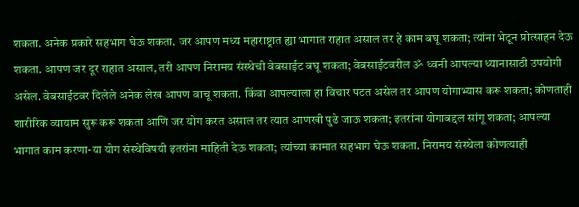शकता. अनेक प्रकारे सहभाग घेऊ शकता. जर आपण मध्य महाराष्ट्रात ह्या भागात राहात असाल तर हे काम बघू शकता; त्यांना भेटून प्रोत्साहन देऊ शकता. आपण जर दूर राहात असाल, तरी आपण निरामय संस्थेची वेबसाईट बघू शकता; वेबसाईटवरील ॐ ध्वनी आपल्या ध्यानासाठी उपयोगी असेल. वेबसाईटवर दिलेले अनेक लेख आपण वाचू शकता. किंवा आपल्याला हा विचार पटत असेल तर आपण योगाभ्यास करू शकता; कोणताही शारीरिक व्यायाम सुरू करू शकता आणि जर योग करत असाल तर त्यात आणखी पुढे जाऊ शकता; इतरांना योगाबद्दल सांगू शकता; आपल्या भागात काम करणा-या योग संस्थेविषयी‌ इतरांना माहिती देऊ शकता; त्यांच्या कामात सहभाग घेऊ शकता. निरामय संस्थेला कोणत्याही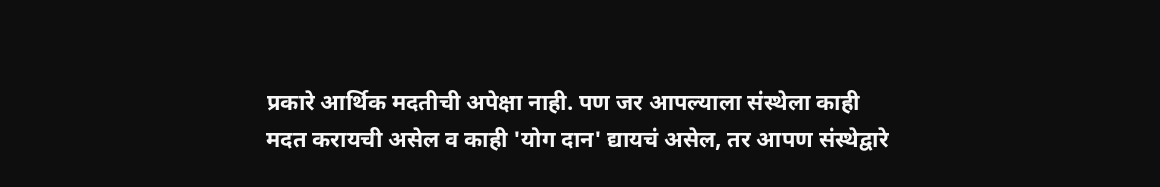प्रकारे आर्थिक मदतीची अपेक्षा नाही. पण जर आपल्याला संस्थेला काही मदत करायची असेल व काही 'योग दान' द्यायचं असेल, तर आपण संस्थेद्वारे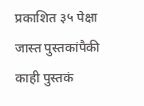प्रकाशित ३५ पेक्षा जास्त पुस्तकांपैकी काही पुस्तकं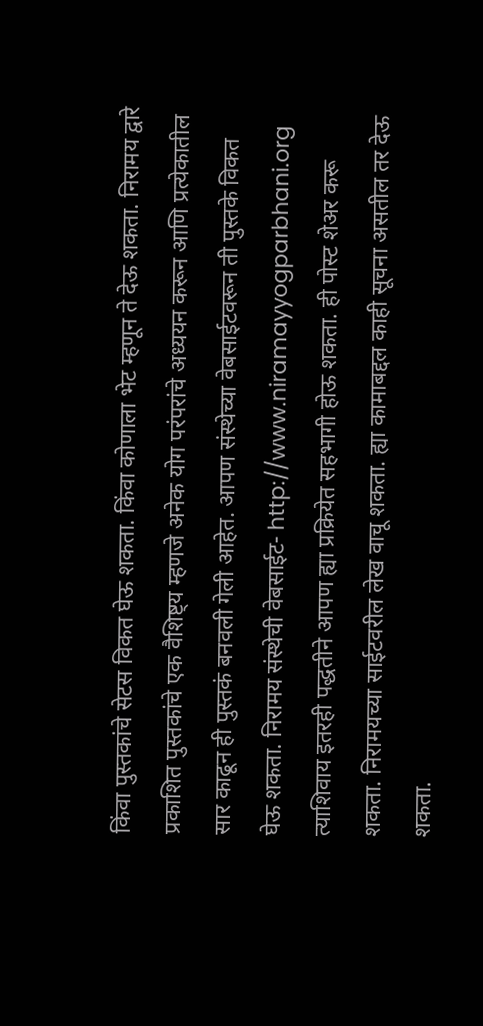किंवा पुस्तकांचे सेटस विकत घेऊ शकता. किंवा कोणाला भेट म्हणून ते देऊ शकता. निरामय द्वारे प्रकाशित पुस्तकांचे एक वैशिष्ट्य म्हणजे अनेक योग परंपरांचे अध्ययन करून आणि प्रत्येकातील सार काढून ही पुस्तकं बनवली गेली आहेत. आपण संस्थेच्या वेबसाईटवरून ती पुस्तके विकत घेऊ शकता. निरामय संस्थेची वेबसाईट- http://www.niramayyogparbhani.org त्याशिवाय इतरही पद्धतीने आपण ह्या प्रक्रियेत सहभागी होऊ शकता. ही पोस्ट शेअर करू शकता. निरामयच्या साईटवरील लेख वाचू शकता. ह्या कामाबद्दल काही सूचना असतील तर देऊ शकता.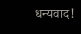धन्यवाद!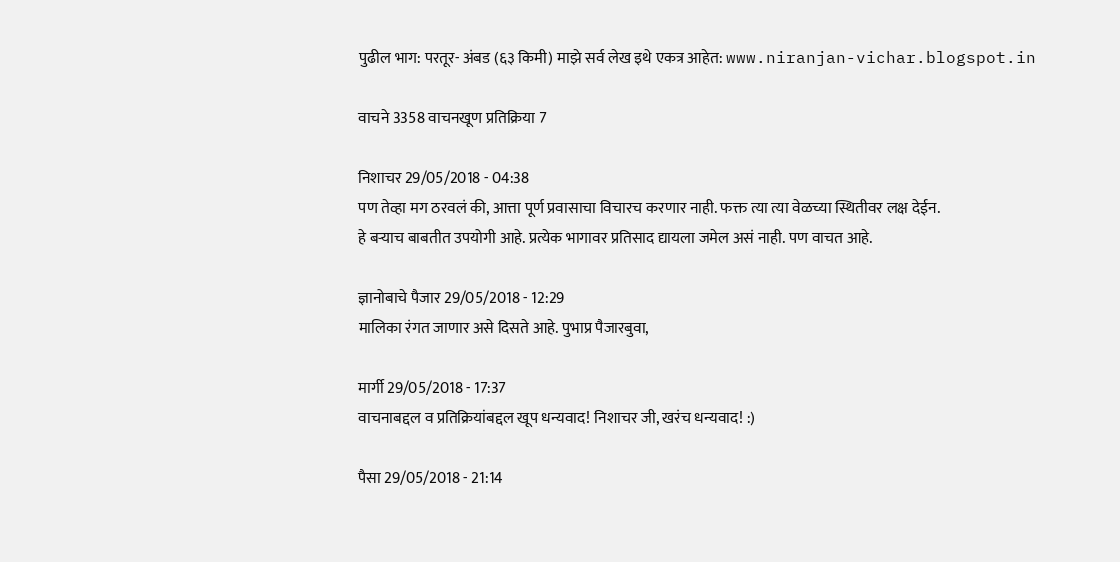पुढील भाग: परतूर- अंबड (६३ किमी) माझे सर्व लेख इथे एकत्र आहेत: www.niranjan-vichar.blogspot.in

वाचने 3358 वाचनखूण प्रतिक्रिया 7

निशाचर 29/05/2018 - 04:38
पण तेव्हा मग ठरवलं की, आत्ता पूर्ण प्रवासाचा विचारच करणार नाही. फक्त त्या त्या वेळच्या स्थितीवर लक्ष देईन.
हे बर्‍याच बाबतीत उपयोगी आहे. प्रत्येक भागावर प्रतिसाद द्यायला जमेल असं नाही. पण वाचत आहे.

ज्ञानोबाचे पैजार 29/05/2018 - 12:29
मालिका रंगत जाणार असे दिसते आहे. पुभाप्र पैजारबुवा,

मार्गी 29/05/2018 - 17:37
वाचनाबद्दल व प्रतिक्रियांबद्दल खूप धन्यवाद! निशाचर जी, खरंच धन्यवाद! :)

पैसा 29/05/2018 - 21:14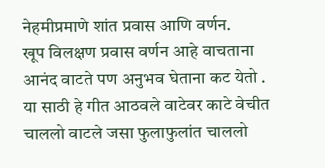नेहमीप्रमाणे शांत प्रवास आणि वर्णन.
खूप विलक्षण प्रवास वर्णन आहे वाचताना आनंद वाटते पण अनुभव घेताना कट येतो . या साठी हे गीत आठवले वाटेवर काटे वेचीत चाललो वाटले जसा फुलाफुलांत चाललो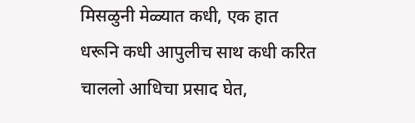मिसळुनी मेळ्यात कधी, एक हात धरूनि कधी आपुलीच साथ कधी करित चाललो आधिचा प्रसाद घेत,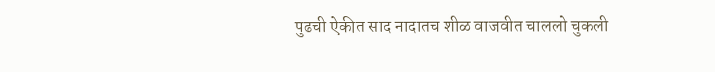पुढची ऐकीत साद नादातच शीळ वाजवीत चाललो चुकली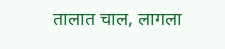तालात चाल, लागला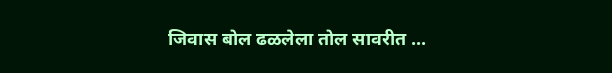जिवास बोल ढळलेला तोल सावरीत ...